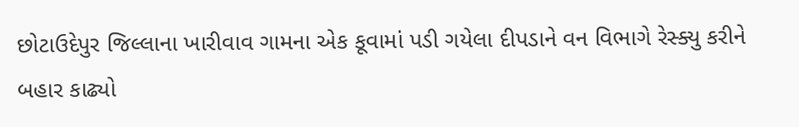છોટાઉદેપુર જિલ્લાના ખારીવાવ ગામના એક કૂવામાં પડી ગયેલા દીપડાને વન વિભાગે રેસ્ક્યુ કરીને બહાર કાઢ્યો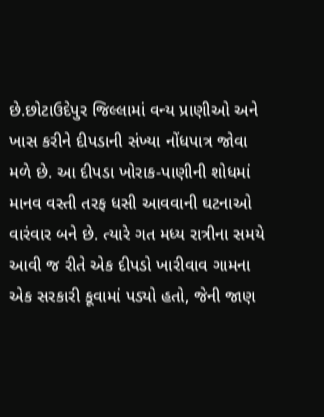છે.છોટાઉદેપુર જિલ્લામાં વન્ય પ્રાણીઓ અને ખાસ કરીને દીપડાની સંખ્યા નોંધપાત્ર જોવા મળે છે. આ દીપડા ખોરાક-પાણીની શોધમાં માનવ વસ્તી તરફ ધસી આવવાની ઘટનાઓ વારંવાર બને છે. ત્યારે ગત મધ્ય રાત્રીના સમયે આવી જ રીતે એક દીપડો ખારીવાવ ગામના એક સરકારી કૂવામાં પડ્યો હતો, જેની જાણ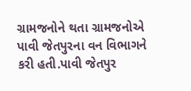ગ્રામજનોને થતા ગ્રામજનોએ પાવી જેતપુરના વન વિભાગને કરી હતી.પાવી જેતપુર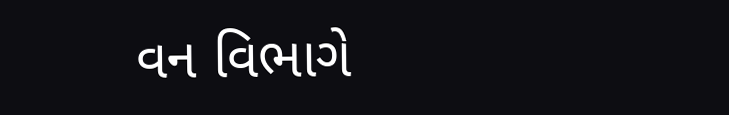વન વિભાગે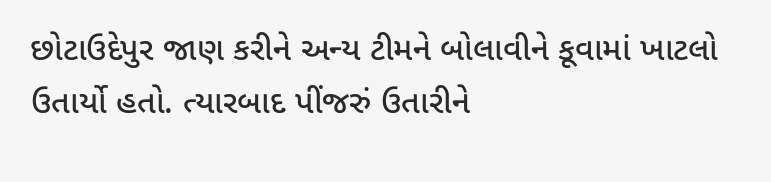છોટાઉદેપુર જાણ કરીને અન્ય ટીમને બોલાવીને કૂવામાં ખાટલો ઉતાર્યો હતો. ત્યારબાદ પીંજરું ઉતારીને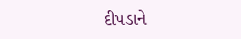દીપડાને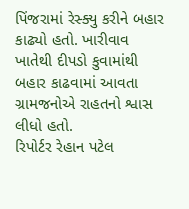પિંજરામાં રેસ્ક્યુ કરીને બહાર કાઢ્યો હતો. ખારીવાવ ખાતેથી દીપડો કુવામાંથી બહાર કાઢવામાં આવતા ગ્રામજનોએ રાહતનો શ્વાસ લીધો હતો.
રિપોર્ટર રેહાન પટેલ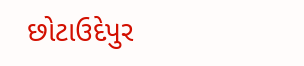છોટાઉદેપુર